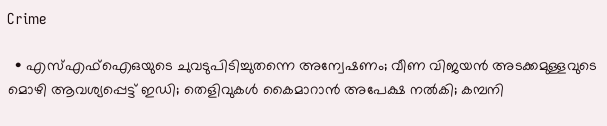Crime

  • എസ്എഫ്‌ഐഒയുടെ ചുവടുപിടിച്ചുതന്നെ അന്വേഷണം; വീണ വിജയന്‍ അടക്കമുള്ളവുടെ മൊഴി ആവശ്യപ്പെട്ട് ഇഡി; തെളിവുകള്‍ കൈമാറാന്‍ അപേക്ഷ നല്‍കി; കമ്പനി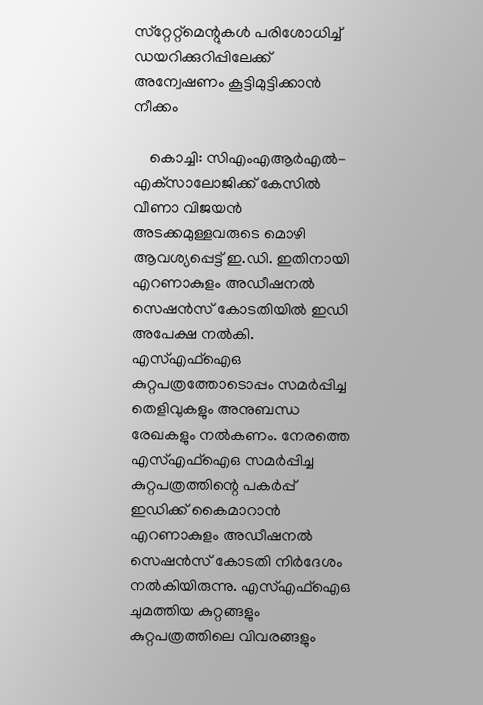സ്‌റ്റേറ്റ്‌മെന്റുകള്‍ പരിശോധിച്ച് ഡയറിക്കുറിപ്പിലേക്ക് അന്വേഷണം കൂട്ടിമുട്ടിക്കാന്‍ നീക്കം

    കൊച്ചി: സിഎംഎആര്‍എല്‍- എക്‌സാലോജിക്ക് കേസില്‍ വീണാ വിജയന്‍ അടക്കമുള്ളവരുടെ മൊഴി ആവശ്യപ്പെട്ട് ഇ.ഡി. ഇതിനായി എറണാകുളം അഡീഷനല്‍ സെഷന്‍സ് കോടതിയില്‍ ഇഡി അപേക്ഷ നല്‍കി. എസ്എഫ്‌ഐഒ കുറ്റപത്രത്തോടൊപ്പം സമര്‍പ്പിച്ച തെളിവുകളും അനുബന്ധ രേഖകളും നല്‍കണം. നേരത്തെ എസ്എഫ്‌ഐഒ സമര്‍പ്പിച്ച കുറ്റപത്രത്തിന്റെ പകര്‍പ്പ് ഇഡിക്ക് കൈമാറാന്‍ എറണാകുളം അഡീഷനല്‍ സെഷന്‍സ് കോടതി നിര്‍ദേശം നല്‍കിയിരുന്നു. എസ്എഫ്‌ഐഒ ചുമത്തിയ കുറ്റങ്ങളും കുറ്റപത്രത്തിലെ വിവരങ്ങളും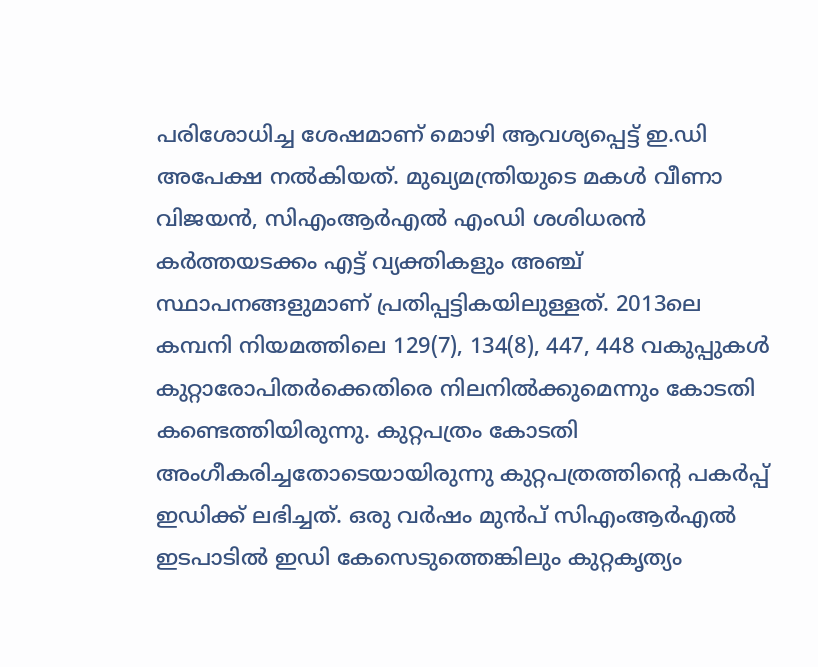പരിശോധിച്ച ശേഷമാണ് മൊഴി ആവശ്യപ്പെട്ട് ഇ.ഡി അപേക്ഷ നല്‍കിയത്. മുഖ്യമന്ത്രിയുടെ മകള്‍ വീണാ വിജയന്‍, സിഎംആര്‍എല്‍ എംഡി ശശിധരന്‍ കര്‍ത്തയടക്കം എട്ട് വ്യക്തികളും അഞ്ച് സ്ഥാപനങ്ങളുമാണ് പ്രതിപ്പട്ടികയിലുള്ളത്. 2013ലെ കമ്പനി നിയമത്തിലെ 129(7), 134(8), 447, 448 വകുപ്പുകള്‍ കുറ്റാരോപിതര്‍ക്കെതിരെ നിലനില്‍ക്കുമെന്നും കോടതി കണ്ടെത്തിയിരുന്നു. കുറ്റപത്രം കോടതി അംഗീകരിച്ചതോടെയായിരുന്നു കുറ്റപത്രത്തിന്റെ പകര്‍പ്പ് ഇഡിക്ക് ലഭിച്ചത്. ഒരു വര്‍ഷം മുന്‍പ് സിഎംആര്‍എല്‍ ഇടപാടില്‍ ഇഡി കേസെടുത്തെങ്കിലും കുറ്റകൃത്യം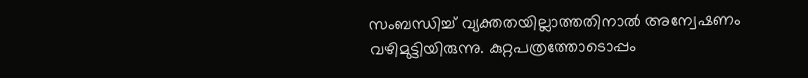സംബന്ധിച്ച് വ്യക്തതയില്ലാത്തതിനാല്‍ അന്വേഷണം വഴിമുട്ടിയിരുന്നു. കുറ്റപത്രത്തോടൊപ്പം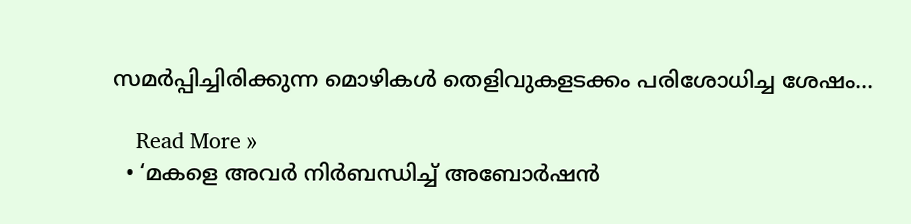സമര്‍പ്പിച്ചിരിക്കുന്ന മൊഴികള്‍ തെളിവുകളടക്കം പരിശോധിച്ച ശേഷം…

    Read More »
  • ‘മകളെ അവര്‍ നിര്‍ബന്ധിച്ച് അബോര്‍ഷന്‍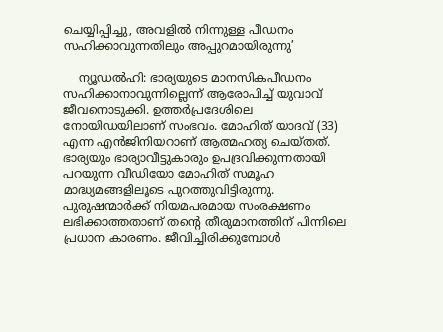ചെയ്യിപ്പിച്ചു, അവളില്‍ നിന്നുള്ള പീഡനം സഹിക്കാവുന്നതിലും അപ്പുറമായിരുന്നു’

    ന്യൂഡല്‍ഹി: ഭാര്യയുടെ മാനസികപീഡനം സഹിക്കാനാവുന്നില്ലെന്ന് ആരോപിച്ച് യുവാവ് ജീവനൊടുക്കി. ഉത്തര്‍പ്രദേശിലെ നോയിഡയിലാണ് സംഭവം. മോഹിത് യാദവ് (33) എന്ന എന്‍ജിനിയറാണ് ആത്മഹത്യ ചെയ്തത്. ഭാര്യയും ഭാര്യാവീട്ടുകാരും ഉപദ്രവിക്കുന്നതായി പറയുന്ന വീഡിയോ മോഹിത് സമൂഹ മാദ്ധ്യമങ്ങളിലൂടെ പുറത്തുവിട്ടിരുന്നു. പുരുഷന്മാര്‍ക്ക് നിയമപരമായ സംരക്ഷണം ലഭിക്കാത്തതാണ് തന്റെ തീരുമാനത്തിന് പിന്നിലെ പ്രധാന കാരണം. ജീവിച്ചിരിക്കുമ്പോള്‍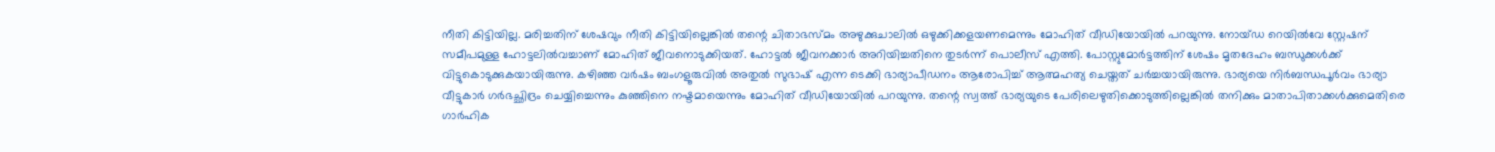നീതി കിട്ടിയില്ല. മരിച്ചതിന് ശേഷവും നീതി കിട്ടിയില്ലെങ്കില്‍ തന്റെ ചിതാഭസ്മം അഴുക്കുചാലില്‍ ഒഴുക്കിക്കളയണമെന്നും മോഹിത് വീഡിയോയില്‍ പറയുന്നു. നോയ്ഡ റെയില്‍വേ സ്റ്റേഷന് സമീപമുള്ള ഹോട്ടലില്‍വച്ചാണ് മോഹിത് ജീവനൊടുക്കിയത്. ഹോട്ടല്‍ ജീവനക്കാര്‍ അറിയിച്ചതിനെ തുടര്‍ന്ന് പൊലീസ് എത്തി. പോസ്റ്റുമോര്‍ട്ടത്തിന് ശേഷം മൃതദേഹം ബന്ധുക്കള്‍ക്ക് വിട്ടുകൊടുക്കുകയായിരുന്നു. കഴിഞ്ഞ വര്‍ഷം ബംഗളൂരുവില്‍ അതുല്‍ സുഭാഷ് എന്ന ടെക്കി ഭാര്യാപീഡനം ആരോപിച്ച് ആത്മഹത്യ ചെയ്തത് ചര്‍ച്ചയായിരുന്നു. ഭാര്യയെ നിര്‍ബന്ധപൂര്‍വം ഭാര്യാ വീട്ടുകാര്‍ ഗര്‍ഭച്ഛിദ്രം ചെയ്യിച്ചെന്നും കുഞ്ഞിനെ നഷ്ടമായെന്നും മോഹിത് വീഡിയോയില്‍ പറയുന്നു. തന്റെ സ്വത്ത് ഭാര്യയുടെ പേരിലെഴുതിക്കൊടുത്തില്ലെങ്കില്‍ തനിക്കും മാതാപിതാക്കള്‍ക്കുമെതിരെ ഗാര്‍ഹിക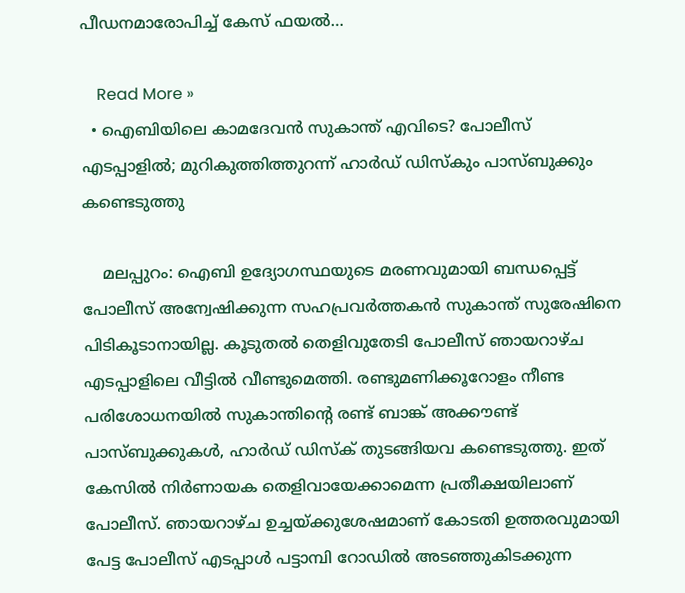പീഡനമാരോപിച്ച് കേസ് ഫയല്‍…

    Read More »
  • ഐബിയിലെ കാമദേവന്‍ സുകാന്ത് എവിടെ? പോലീസ് എടപ്പാളില്‍; മുറികുത്തിത്തുറന്ന് ഹാര്‍ഡ് ഡിസ്‌കും പാസ്ബുക്കും കണ്ടെടുത്തു

    മലപ്പുറം: ഐബി ഉദ്യോഗസ്ഥയുടെ മരണവുമായി ബന്ധപ്പെട്ട് പോലീസ് അന്വേഷിക്കുന്ന സഹപ്രവര്‍ത്തകന്‍ സുകാന്ത് സുരേഷിനെ പിടികൂടാനായില്ല. കൂടുതല്‍ തെളിവുതേടി പോലീസ് ഞായറാഴ്ച എടപ്പാളിലെ വീട്ടില്‍ വീണ്ടുമെത്തി. രണ്ടുമണിക്കൂറോളം നീണ്ട പരിശോധനയില്‍ സുകാന്തിന്റെ രണ്ട് ബാങ്ക് അക്കൗണ്ട് പാസ്ബുക്കുകള്‍, ഹാര്‍ഡ് ഡിസ്‌ക് തുടങ്ങിയവ കണ്ടെടുത്തു. ഇത് കേസില്‍ നിര്‍ണായക തെളിവായേക്കാമെന്ന പ്രതീക്ഷയിലാണ് പോലീസ്. ഞായറാഴ്ച ഉച്ചയ്ക്കുശേഷമാണ് കോടതി ഉത്തരവുമായി പേട്ട പോലീസ് എടപ്പാള്‍ പട്ടാമ്പി റോഡില്‍ അടഞ്ഞുകിടക്കുന്ന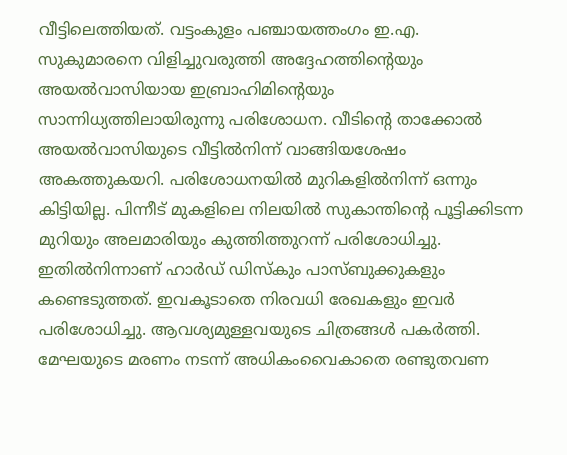വീട്ടിലെത്തിയത്. വട്ടംകുളം പഞ്ചായത്തംഗം ഇ.എ. സുകുമാരനെ വിളിച്ചുവരുത്തി അദ്ദേഹത്തിന്റെയും അയല്‍വാസിയായ ഇബ്രാഹിമിന്റെയും സാന്നിധ്യത്തിലായിരുന്നു പരിശോധന. വീടിന്റെ താക്കോല്‍ അയല്‍വാസിയുടെ വീട്ടില്‍നിന്ന് വാങ്ങിയശേഷം അകത്തുകയറി. പരിശോധനയില്‍ മുറികളില്‍നിന്ന് ഒന്നും കിട്ടിയില്ല. പിന്നീട് മുകളിലെ നിലയില്‍ സുകാന്തിന്റെ പൂട്ടിക്കിടന്ന മുറിയും അലമാരിയും കുത്തിത്തുറന്ന് പരിശോധിച്ചു. ഇതില്‍നിന്നാണ് ഹാര്‍ഡ് ഡിസ്‌കും പാസ്ബുക്കുകളും കണ്ടെടുത്തത്. ഇവകൂടാതെ നിരവധി രേഖകളും ഇവര്‍ പരിശോധിച്ചു. ആവശ്യമുള്ളവയുടെ ചിത്രങ്ങള്‍ പകര്‍ത്തി. മേഘയുടെ മരണം നടന്ന് അധികംവൈകാതെ രണ്ടുതവണ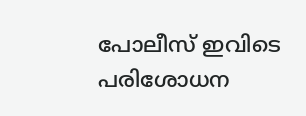പോലീസ് ഇവിടെ പരിശോധന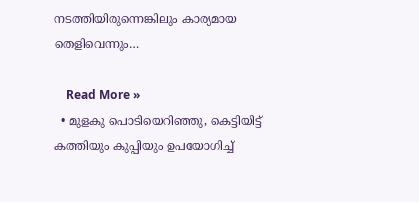നടത്തിയിരുന്നെങ്കിലും കാര്യമായ തെളിവെന്നും…

    Read More »
  • മുളകു പൊടിയെറിഞ്ഞു, കെട്ടിയിട്ട് കത്തിയും കുപ്പിയും ഉപയോഗിച്ച്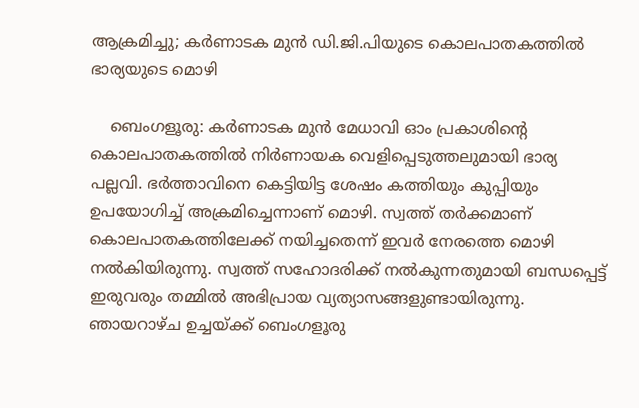ആക്രമിച്ചു; കര്‍ണാടക മുന്‍ ഡി.ജി.പിയുടെ കൊലപാതകത്തില്‍ ഭാര്യയുടെ മൊഴി

    ബെംഗളൂരു: കര്‍ണാടക മുന്‍ മേധാവി ഓം പ്രകാശിന്റെ കൊലപാതകത്തില്‍ നിര്‍ണായക വെളിപ്പെടുത്തലുമായി ഭാര്യ പല്ലവി. ഭര്‍ത്താവിനെ കെട്ടിയിട്ട ശേഷം കത്തിയും കുപ്പിയും ഉപയോഗിച്ച് അക്രമിച്ചെന്നാണ് മൊഴി. സ്വത്ത് തര്‍ക്കമാണ് കൊലപാതകത്തിലേക്ക് നയിച്ചതെന്ന് ഇവര്‍ നേരത്തെ മൊഴി നല്‍കിയിരുന്നു. സ്വത്ത് സഹോദരിക്ക് നല്‍കുന്നതുമായി ബന്ധപ്പെട്ട് ഇരുവരും തമ്മില്‍ അഭിപ്രായ വ്യത്യാസങ്ങളുണ്ടായിരുന്നു. ഞായറാഴ്ച ഉച്ചയ്ക്ക് ബെംഗളൂരു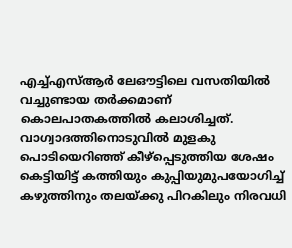എച്ച്എസ്ആര്‍ ലേഔട്ടിലെ വസതിയില്‍ വച്ചുണ്ടായ തര്‍ക്കമാണ് കൊലപാതകത്തില്‍ കലാശിച്ചത്. വാഗ്വാദത്തിനൊടുവില്‍ മുളകു പൊടിയെറിഞ്ഞ് കീഴ്‌പ്പെടുത്തിയ ശേഷം കെട്ടിയിട്ട് കത്തിയും കുപ്പിയുമുപയോഗിച്ച് കഴുത്തിനും തലയ്ക്കു പിറകിലും നിരവധി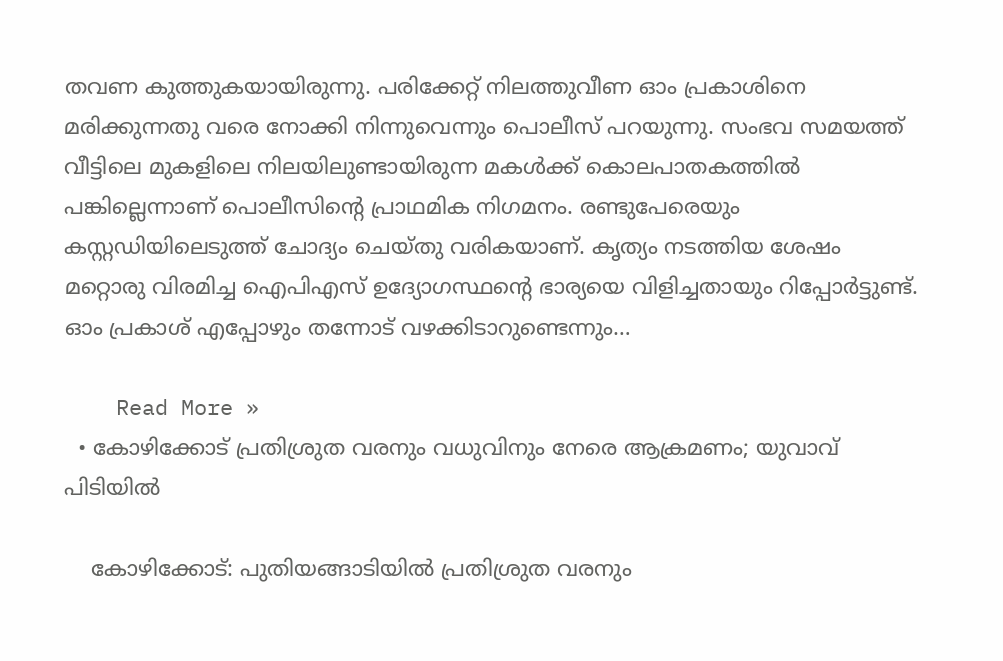തവണ കുത്തുകയായിരുന്നു. പരിക്കേറ്റ് നിലത്തുവീണ ഓം പ്രകാശിനെ മരിക്കുന്നതു വരെ നോക്കി നിന്നുവെന്നും പൊലീസ് പറയുന്നു. സംഭവ സമയത്ത് വീട്ടിലെ മുകളിലെ നിലയിലുണ്ടായിരുന്ന മകള്‍ക്ക് കൊലപാതകത്തില്‍ പങ്കില്ലെന്നാണ് പൊലീസിന്റെ പ്രാഥമിക നിഗമനം. രണ്ടുപേരെയും കസ്റ്റഡിയിലെടുത്ത് ചോദ്യം ചെയ്തു വരികയാണ്. കൃത്യം നടത്തിയ ശേഷം മറ്റൊരു വിരമിച്ച ഐപിഎസ് ഉദ്യോഗസ്ഥന്റെ ഭാര്യയെ വിളിച്ചതായും റിപ്പോര്‍ട്ടുണ്ട്. ഓം പ്രകാശ് എപ്പോഴും തന്നോട് വഴക്കിടാറുണ്ടെന്നും…

    Read More »
  • കോഴിക്കോട് പ്രതിശ്രുത വരനും വധുവിനും നേരെ ആക്രമണം; യുവാവ് പിടിയില്‍

    കോഴിക്കോട്: പുതിയങ്ങാടിയില്‍ പ്രതിശ്രുത വരനും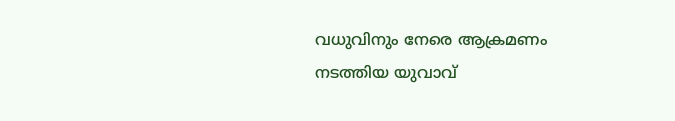വധുവിനും നേരെ ആക്രമണം നടത്തിയ യുവാവ്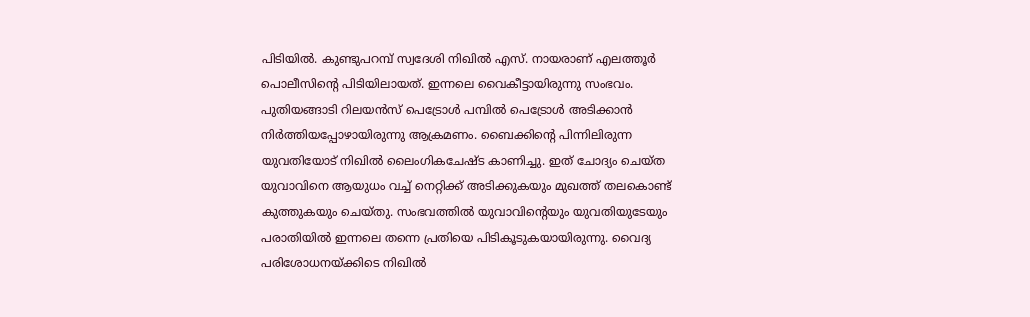പിടിയില്‍. കുണ്ടുപറമ്പ് സ്വദേശി നിഖില്‍ എസ്. നായരാണ് എലത്തൂര്‍ പൊലീസിന്റെ പിടിയിലായത്. ഇന്നലെ വൈകീട്ടായിരുന്നു സംഭവം. പുതിയങ്ങാടി റിലയന്‍സ് പെട്രോള്‍ പമ്പില്‍ പെട്രോള്‍ അടിക്കാന്‍ നിര്‍ത്തിയപ്പോഴായിരുന്നു ആക്രമണം. ബൈക്കിന്റെ പിന്നിലിരുന്ന യുവതിയോട് നിഖില്‍ ലൈംഗികചേഷ്ട കാണിച്ചു. ഇത് ചോദ്യം ചെയ്ത യുവാവിനെ ആയുധം വച്ച് നെറ്റിക്ക് അടിക്കുകയും മുഖത്ത് തലകൊണ്ട് കുത്തുകയും ചെയ്തു. സംഭവത്തില്‍ യുവാവിന്റെയും യുവതിയുടേയും പരാതിയില്‍ ഇന്നലെ തന്നെ പ്രതിയെ പിടികൂടുകയായിരുന്നു. വൈദ്യ പരിശോധനയ്ക്കിടെ നിഖില്‍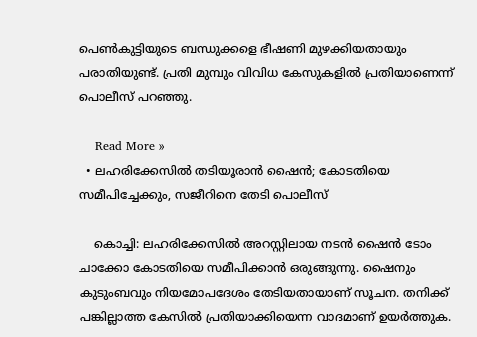പെണ്‍കുട്ടിയുടെ ബന്ധുക്കളെ ഭീഷണി മുഴക്കിയതായും പരാതിയുണ്ട്. പ്രതി മുമ്പും വിവിധ കേസുകളില്‍ പ്രതിയാണെന്ന് പൊലീസ് പറഞ്ഞു.

    Read More »
  • ലഹരിക്കേസില്‍ തടിയൂരാന്‍ ഷൈന്‍; കോടതിയെ സമീപിച്ചേക്കും, സജീറിനെ തേടി പൊലീസ്

    കൊച്ചി: ലഹരിക്കേസില്‍ അറസ്റ്റിലായ നടന്‍ ഷൈന്‍ ടോം ചാക്കോ കോടതിയെ സമീപിക്കാന്‍ ഒരുങ്ങുന്നു. ഷൈനും കുടുംബവും നിയമോപദേശം തേടിയതായാണ് സൂചന. തനിക്ക് പങ്കില്ലാത്ത കേസില്‍ പ്രതിയാക്കിയെന്ന വാദമാണ് ഉയര്‍ത്തുക.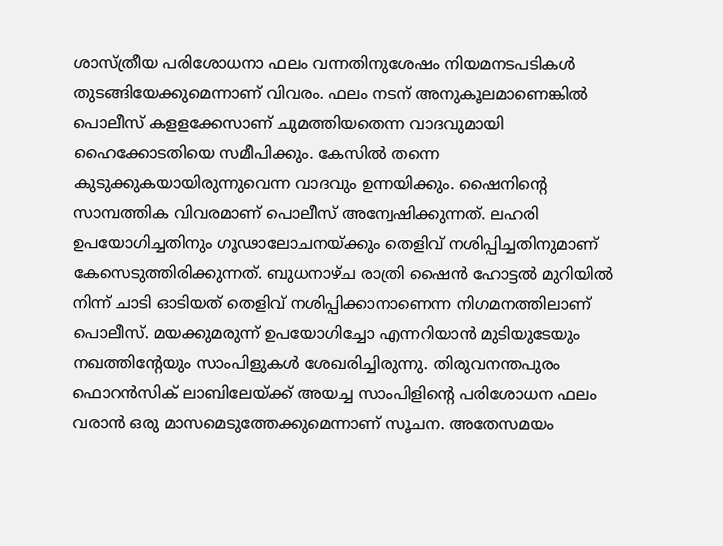ശാസ്ത്രീയ പരിശോധനാ ഫലം വന്നതിനുശേഷം നിയമനടപടികള്‍ തുടങ്ങിയേക്കുമെന്നാണ് വിവരം. ഫലം നടന് അനുകൂലമാണെങ്കില്‍ പൊലീസ് കളളക്കേസാണ് ചുമത്തിയതെന്ന വാദവുമായി ഹൈക്കോടതിയെ സമീപിക്കും. കേസില്‍ തന്നെ കുടുക്കുകയായിരുന്നുവെന്ന വാദവും ഉന്നയിക്കും. ഷൈനിന്റെ സാമ്പത്തിക വിവരമാണ് പൊലീസ് അന്വേഷിക്കുന്നത്. ലഹരി ഉപയോഗിച്ചതിനും ഗൂഢാലോചനയ്ക്കും തെളിവ് നശിപ്പിച്ചതിനുമാണ് കേസെടുത്തിരിക്കുന്നത്. ബുധനാഴ്ച രാത്രി ഷൈന്‍ ഹോട്ടല്‍ മുറിയില്‍ നിന്ന് ചാടി ഓടിയത് തെളിവ് നശിപ്പിക്കാനാണെന്ന നിഗമനത്തിലാണ് പൊലീസ്. മയക്കുമരുന്ന് ഉപയോഗിച്ചോ എന്നറിയാന്‍ മുടിയുടേയും നഖത്തിന്റേയും സാംപിളുകള്‍ ശേഖരിച്ചിരുന്നു. തിരുവനന്തപുരം ഫൊറന്‍സിക് ലാബിലേയ്ക്ക് അയച്ച സാംപിളിന്റെ പരിശോധന ഫലം വരാന്‍ ഒരു മാസമെടുത്തേക്കുമെന്നാണ് സൂചന. അതേസമയം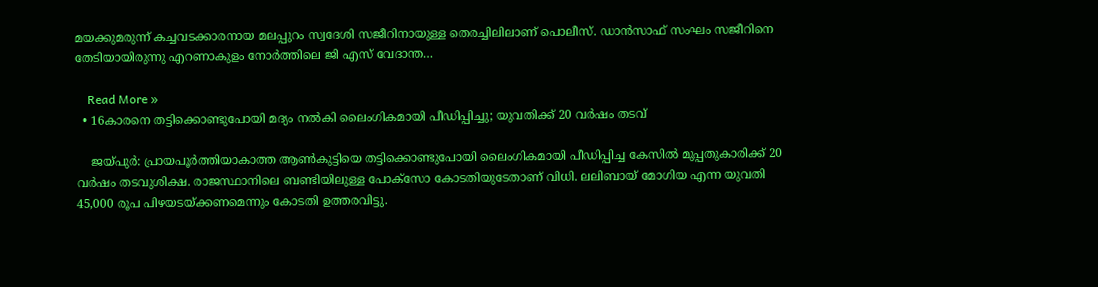മയക്കുമരുന്ന് കച്ചവടക്കാരനായ മലപ്പുറം സ്വദേശി സജീറിനായുള്ള തെരച്ചിലിലാണ് പൊലീസ്. ഡാന്‍സാഫ് സംഘം സജീറിനെ തേടിയായിരുന്നു എറണാകുളം നോര്‍ത്തിലെ ജി എസ് വേദാന്ത…

    Read More »
  • 16കാരനെ തട്ടിക്കൊണ്ടുപോയി മദ്യം നല്‍കി ലൈംഗികമായി പീഡിപ്പിച്ചു; യുവതിക്ക് 20 വര്‍ഷം തടവ്

    ജയ്പുര്‍: പ്രായപൂര്‍ത്തിയാകാത്ത ആണ്‍കുട്ടിയെ തട്ടിക്കൊണ്ടുപോയി ലൈംഗികമായി പീഡിപ്പിച്ച കേസില്‍ മുപ്പതുകാരിക്ക് 20 വര്‍ഷം തടവുശിക്ഷ. രാജസ്ഥാനിലെ ബണ്ടിയിലുള്ള പോക്‌സോ കോടതിയുടേതാണ് വിധി. ലലിബായ് മോഗിയ എന്ന യുവതി 45,000 രൂപ പിഴയടയ്ക്കണമെന്നും കോടതി ഉത്തരവിട്ടു.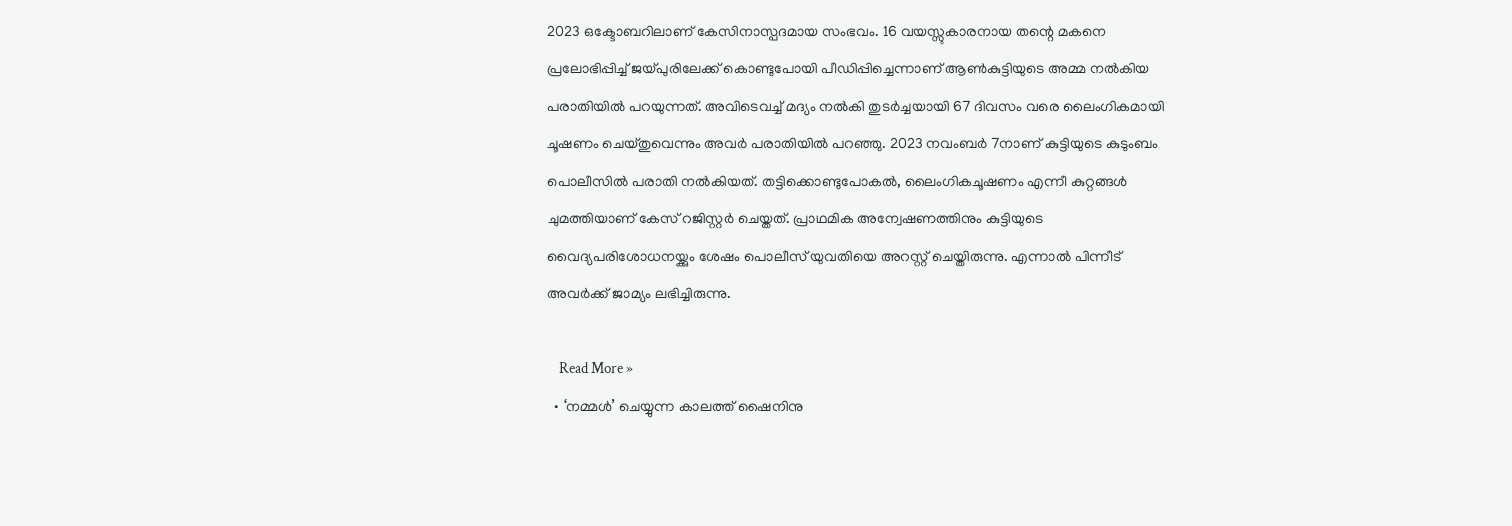2023 ഒക്ടോബറിലാണ് കേസിനാസ്പദമായ സംഭവം. 16 വയസ്സുകാരനായ തന്റെ മകനെ പ്രലോഭിപ്പിച്ച് ജയ്പുരിലേക്ക് കൊണ്ടുപോയി പീഡിപ്പിച്ചെന്നാണ് ആണ്‍കുട്ടിയുടെ അമ്മ നല്‍കിയ പരാതിയില്‍ പറയുന്നത്. അവിടെവച്ച് മദ്യം നല്‍കി തുടര്‍ച്ചയായി 67 ദിവസം വരെ ലൈംഗികമായി ചൂഷണം ചെയ്തുവെന്നും അവര്‍ പരാതിയില്‍ പറഞ്ഞു. 2023 നവംബര്‍ 7നാണ് കുട്ടിയുടെ കുടുംബം പൊലീസില്‍ പരാതി നല്‍കിയത്. തട്ടിക്കൊണ്ടുപോകല്‍, ലൈംഗികചൂഷണം എന്നീ കുറ്റങ്ങള്‍ ചുമത്തിയാണ് കേസ് റജിസ്റ്റര്‍ ചെയ്തത്. പ്രാഥമിക അന്വേഷണത്തിനും കുട്ടിയുടെ വൈദ്യപരിശോധനയ്ക്കും ശേഷം പൊലീസ് യുവതിയെ അറസ്റ്റ് ചെയ്തിരുന്നു. എന്നാല്‍ പിന്നീട് അവര്‍ക്ക് ജാമ്യം ലഭിച്ചിരുന്നു.

    Read More »
  • ‘നമ്മള്‍’ ചെയ്യുന്ന കാലത്ത് ഷൈനിനു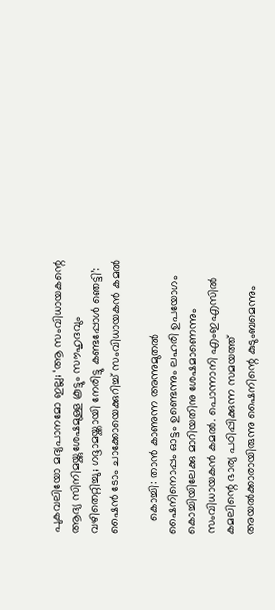പുകവലിയോ മദ്യപാനമോ ഇല്ല; ‘ആ സംവിധായകന്റെ ആദ്യ സിനിമയ്ക്കുശേഷമുള്ള കൂട്ടും സൗഹൃദവും വഴിതെറ്റിച്ചു; ഗദ്ദാമയ്ക്കായി നേരിട്ടു കണ്ടപ്പോള്‍ ഞെട്ടി’: ഷൈന്‍ ടോം ചാക്കോയെക്കുറിച്ച് സംവിധായകന്‍ കമല്‍

    കൊച്ചി: താന്‍ കാണുന്ന അന്നുമുതല്‍ ഷൈനിനൊപ്പം ഓട്ടം ഉണ്ടെന്നും ലഹരി ഉപയോഗം കൊച്ചിയിലേക്കു മാറിയതിനു ശേഷമാണെന്നും സംവിധായകന്‍ കമല്‍. പൊന്നാനി എംഇഎസില്‍ കമലിന്റെ ഭാര്യ പഠിപ്പിക്കുന്ന സമയത്ത് അയല്‍ക്കാരായിരുന്നു ഷൈനിന്റെ കുടുംബമെന്നും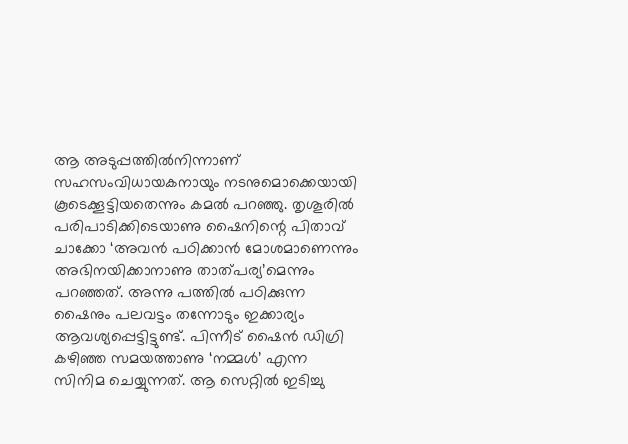ആ അടുപ്പത്തില്‍നിന്നാണ് സഹസംവിധായകനായും നടനുമൊക്കെയായി കൂടെക്കൂട്ടിയതെന്നും കമല്‍ പറഞ്ഞു. തൃശൂരില്‍ പരിപാടിക്കിടെയാണു ഷൈനിന്റെ പിതാവ് ചാക്കോ ‘അവന്‍ പഠിക്കാന്‍ മോശമാണെന്നും അഭിനയിക്കാനാണു താത്പര്യ’മെന്നും പറഞ്ഞത്. അന്നു പത്തില്‍ പഠിക്കുന്ന ഷൈനും പലവട്ടം തന്നോടും ഇക്കാര്യം ആവശ്യപ്പെട്ടിട്ടുണ്ട്. പിന്നീട് ഷൈന്‍ ഡിഗ്രി കഴിഞ്ഞ സമയത്താണു ‘നമ്മള്‍’ എന്ന സിനിമ ചെയ്യുന്നത്. ആ സെറ്റില്‍ ഇടിച്ചു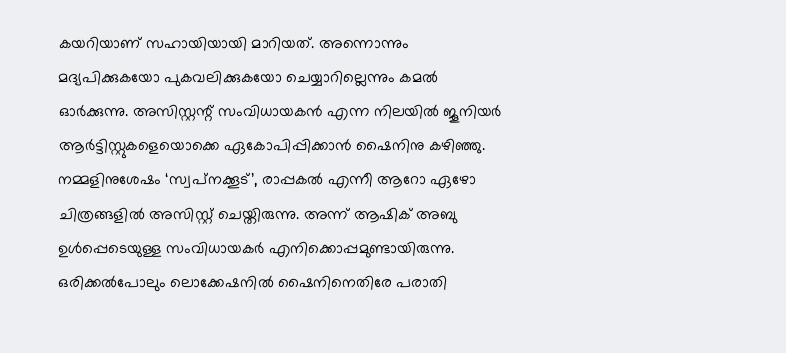കയറിയാണ് സഹായിയായി മാറിയത്. അന്നൊന്നും മദ്യപിക്കുകയോ പുകവലിക്കുകയോ ചെയ്യാറില്ലെന്നും കമല്‍ ഓര്‍ക്കുന്നു. അസിസ്റ്റന്റ് സംവിധായകന്‍ എന്ന നിലയില്‍ ജൂനിയര്‍ ആര്‍ട്ടിസ്റ്റുകളെയൊക്കെ ഏകോപിപ്പിക്കാന്‍ ഷൈനിനു കഴിഞ്ഞു. നമ്മളിനുശേഷം ‘സ്വപ്‌നക്കൂട്’, രാപ്പകല്‍ എന്നീ ആറോ ഏഴോ ചിത്രങ്ങളില്‍ അസിസ്റ്റ് ചെയ്തിരുന്നു. അന്ന് ആഷിക് അബു ഉള്‍പ്പെടെയുള്ള സംവിധായകര്‍ എനിക്കൊപ്പമുണ്ടായിരുന്നു. ഒരിക്കല്‍പോലും ലൊക്കേഷനില്‍ ഷൈനിനെതിരേ പരാതി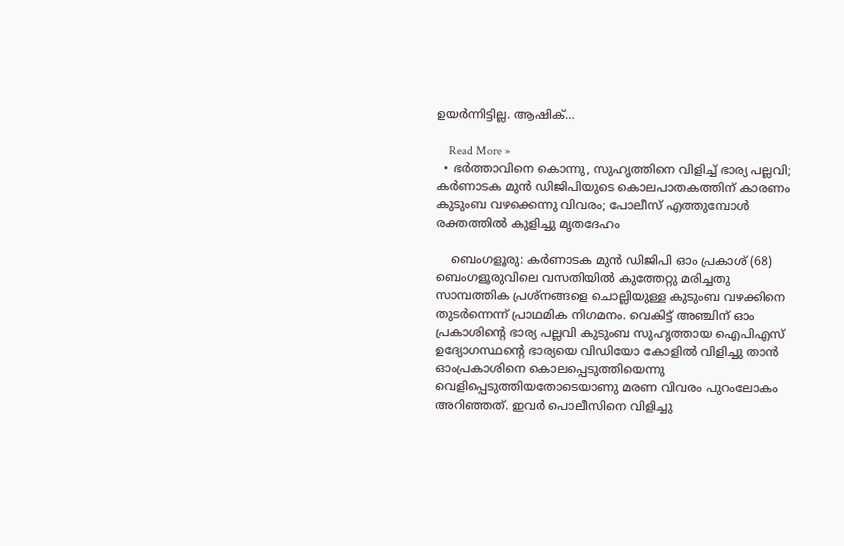ഉയര്‍ന്നിട്ടില്ല. ആഷിക്…

    Read More »
  • ഭര്‍ത്താവിനെ കൊന്നു, സുഹൃത്തിനെ വിളിച്ച് ഭാര്യ പല്ലവി; കര്‍ണാടക മുന്‍ ഡിജിപിയുടെ കൊലപാതകത്തിന് കാരണം കുടുംബ വഴക്കെന്നു വിവരം; പോലീസ് എത്തുമ്പോള്‍ രക്തത്തില്‍ കുളിച്ചു മൃതദേഹം

    ബെംഗളൂരു: കര്‍ണാടക മുന്‍ ഡിജിപി ഓം പ്രകാശ് (68) ബെംഗളൂരുവിലെ വസതിയില്‍ കുത്തേറ്റു മരിച്ചതു സാമ്പത്തിക പ്രശ്‌നങ്ങളെ ചൊല്ലിയുള്ള കുടുംബ വഴക്കിനെ തുടര്‍ന്നെന്ന് പ്രാഥമിക നിഗമനം. വെകിട്ട് അഞ്ചിന് ഓം പ്രകാശിന്റെ ഭാര്യ പല്ലവി കുടുംബ സുഹൃത്തായ ഐപിഎസ് ഉദ്യോഗസ്ഥന്റെ ഭാര്യയെ വിഡിയോ കോളില്‍ വിളിച്ചു താന്‍ ഓംപ്രകാശിനെ കൊലപ്പെടുത്തിയെന്നു വെളിപ്പെടുത്തിയതോടെയാണു മരണ വിവരം പുറംലോകം അറിഞ്ഞത്. ഇവര്‍ പൊലീസിനെ വിളിച്ചു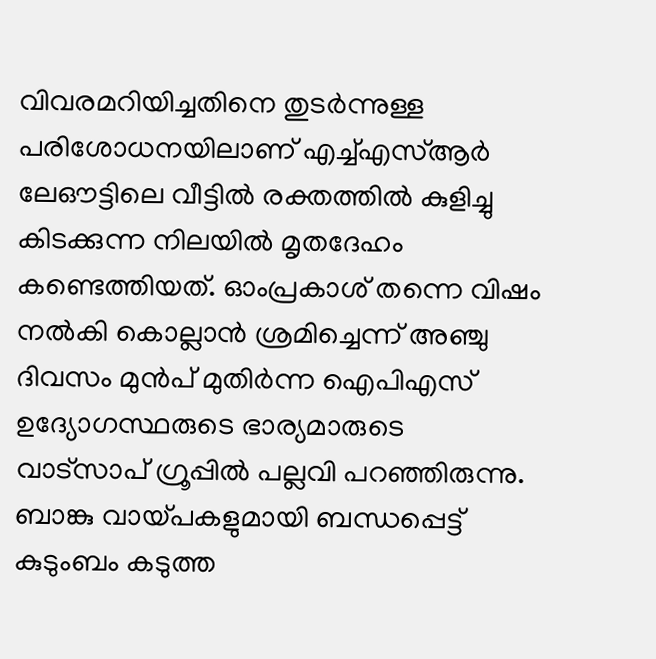വിവരമറിയിച്ചതിനെ തുടര്‍ന്നുള്ള പരിശോധനയിലാണ് എച്ച്എസ്ആര്‍ ലേഔട്ടിലെ വീട്ടില്‍ രക്തത്തില്‍ കുളിച്ചു കിടക്കുന്ന നിലയില്‍ മൃതദേഹം കണ്ടെത്തിയത്. ഓംപ്രകാശ് തന്നെ വിഷം നല്‍കി കൊല്ലാന്‍ ശ്രമിച്ചെന്ന് അഞ്ചു ദിവസം മുന്‍പ് മുതിര്‍ന്ന ഐപിഎസ് ഉദ്യോഗസ്ഥരുടെ ഭാര്യമാരുടെ വാട്‌സാപ് ഗ്രൂപ്പില്‍ പല്ലവി പറഞ്ഞിരുന്നു. ബാങ്കു വായ്പകളുമായി ബന്ധപ്പെട്ട് കുടുംബം കടുത്ത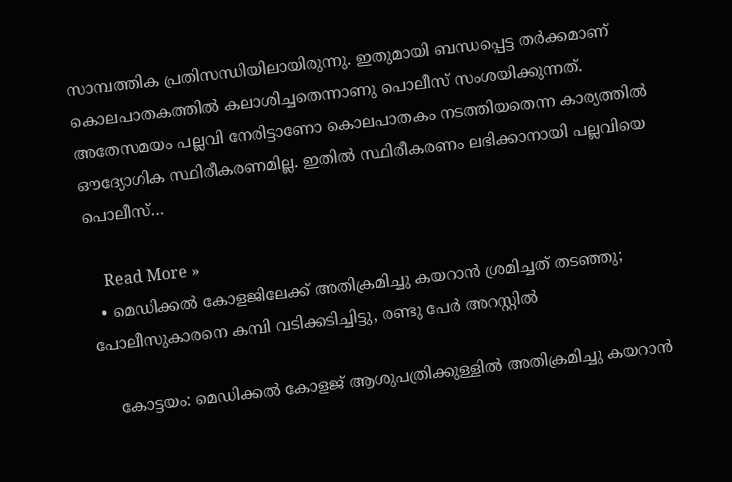സാമ്പത്തിക പ്രതിസന്ധിയിലായിരുന്നു. ഇതുമായി ബന്ധപ്പെട്ട തര്‍ക്കമാണ് കൊലപാതകത്തില്‍ കലാശിച്ചതെന്നാണു പൊലീസ് സംശയിക്കുന്നത്. അതേസമയം പല്ലവി നേരിട്ടാണോ കൊലപാതകം നടത്തിയതെന്ന കാര്യത്തില്‍ ഔദ്യോഗിക സ്ഥിരീകരണമില്ല. ഇതില്‍ സ്ഥിരീകരണം ലഭിക്കാനായി പല്ലവിയെ പൊലീസ്…

    Read More »
  • മെഡിക്കല്‍ കോളജിലേക്ക് അതിക്രമിച്ചു കയറാന്‍ ശ്രമിച്ചത് തടഞ്ഞു; പോലീസുകാരനെ കമ്പി വടിക്കടിച്ചിട്ടു, രണ്ടു പേര്‍ അറസ്റ്റില്‍

    കോട്ടയം: മെഡിക്കല്‍ കോളജ് ആശുപത്രിക്കുള്ളില്‍ അതിക്രമിച്ചു കയറാന്‍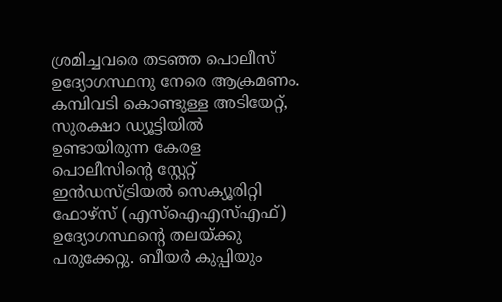ശ്രമിച്ചവരെ തടഞ്ഞ പൊലീസ് ഉദ്യോഗസ്ഥനു നേരെ ആക്രമണം. കമ്പിവടി കൊണ്ടുള്ള അടിയേറ്റ്, സുരക്ഷാ ഡ്യൂട്ടിയില്‍ ഉണ്ടായിരുന്ന കേരള പൊലീസിന്റെ സ്റ്റേറ്റ് ഇന്‍ഡസ്ട്രിയല്‍ സെക്യൂരിറ്റി ഫോഴ്‌സ് (എസ്‌ഐഎസ്എഫ്) ഉദ്യോഗസ്ഥന്റെ തലയ്ക്കു പരുക്കേറ്റു. ബീയര്‍ കുപ്പിയും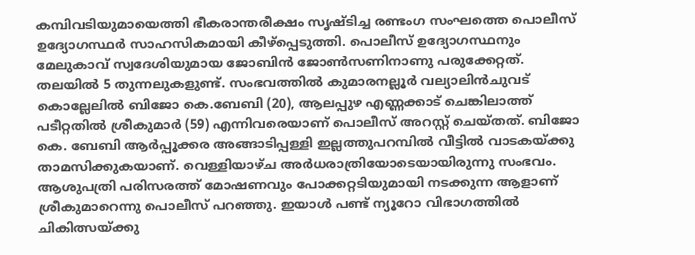കമ്പിവടിയുമായെത്തി ഭീകരാന്തരീക്ഷം സൃഷ്ടിച്ച രണ്ടംഗ സംഘത്തെ പൊലീസ് ഉദ്യോഗസ്ഥര്‍ സാഹസികമായി കീഴ്പ്പെടുത്തി. പൊലീസ് ഉദ്യോഗസ്ഥനും മേലുകാവ് സ്വദേശിയുമായ ജോബിന്‍ ജോണ്‍സണിനാണു പരുക്കേറ്റത്. തലയില്‍ 5 തുന്നലുകളുണ്ട്. സംഭവത്തില്‍ കുമാരനല്ലൂര്‍ വല്യാലിന്‍ചുവട് കൊല്ലേലില്‍ ബിജോ കെ.ബേബി (20), ആലപ്പുഴ എണ്ണക്കാട് ചെങ്കിലാത്ത് പടീറ്റതില്‍ ശ്രീകുമാര്‍ (59) എന്നിവരെയാണ് പൊലീസ് അറസ്റ്റ് ചെയ്തത്. ബിജോ കെ. ബേബി ആര്‍പ്പൂക്കര അങ്ങാടിപ്പള്ളി ഇല്ലത്തുപറമ്പില്‍ വീട്ടില്‍ വാടകയ്ക്കു താമസിക്കുകയാണ്. വെള്ളിയാഴ്ച അര്‍ധരാത്രിയോടെയായിരുന്നു സംഭവം. ആശുപത്രി പരിസരത്ത് മോഷണവും പോക്കറ്റടിയുമായി നടക്കുന്ന ആളാണ് ശ്രീകുമാറെന്നു പൊലീസ് പറഞ്ഞു. ഇയാള്‍ പണ്ട് ന്യൂറോ വിഭാഗത്തില്‍ ചികിത്സയ്ക്കു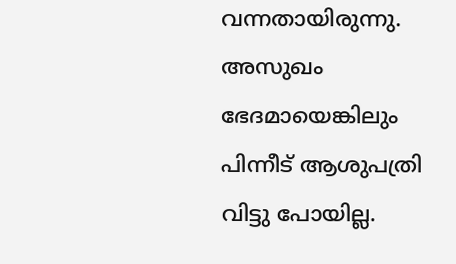വന്നതായിരുന്നു. അസുഖം ഭേദമായെങ്കിലും പിന്നീട് ആശുപത്രി വിട്ടു പോയില്ല.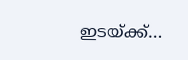ഇടയ്ക്ക്…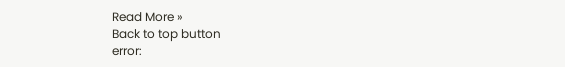Read More »
Back to top button
error: